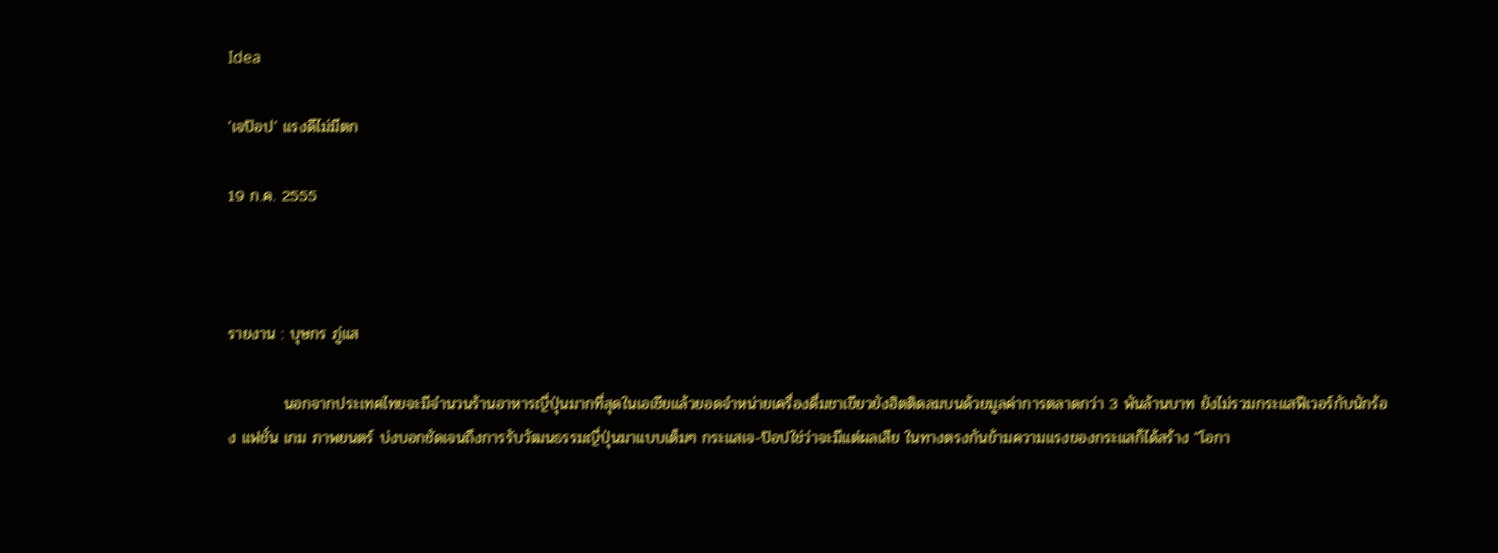Idea

'เจป๊อป' แรงดีไม่มีตก

19 ก.ค. 2555



รายงาน : บุษกร ภู่แส

          นอกจากประเทศไทยจะมีจำนวนร้านอาหารญี่ปุ่นมากที่สุดในเอเชียแล้วยอดจำหน่ายเครื่องดื่มชาเขียวยังฮิตติดลมบนด้วยมูลค่าการตลาดกว่า 3 พันล้านบาท ยังไม่รวมกระแสฟีเวอร์กับนักร้อง แฟชั่น เกม ภาพยนตร์ บ่งบอกชัดเจนถึงการรับวัฒนธรรมญี่ปุ่นมาแบบเต็มๆ กระแสเจ-ป๊อปใช่ว่าจะมีแต่ผลเสีย ในทางตรงกันข้ามความแรงของกระแสก็ได้สร้าง "โอกา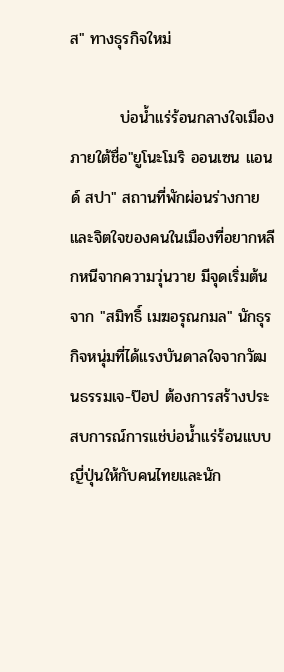ส" ทางธุรกิจใหม่

         บ่อน้ำแร่ร้อนกลางใจเมืองภายใต้ชื่อ"ยูโนะโมริ ออนเซน แอนด์ สปา" สถานที่พักผ่อนร่างกายและจิตใจของคนในเมืองที่อยากหลีกหนีจากความวุ่นวาย มีจุดเริ่มต้นจาก "สมิทธิ์ เมฆอรุณกมล" นักธุรกิจหนุ่มที่ได้แรงบันดาลใจจากวัฒนธรรมเจ-ป๊อป ต้องการสร้างประสบการณ์การแช่บ่อน้ำแร่ร้อนแบบญี่ปุ่นให้กับคนไทยและนัก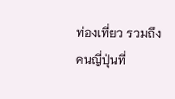ท่องเที่ยว รวมถึงคนญี่ปุ่นที่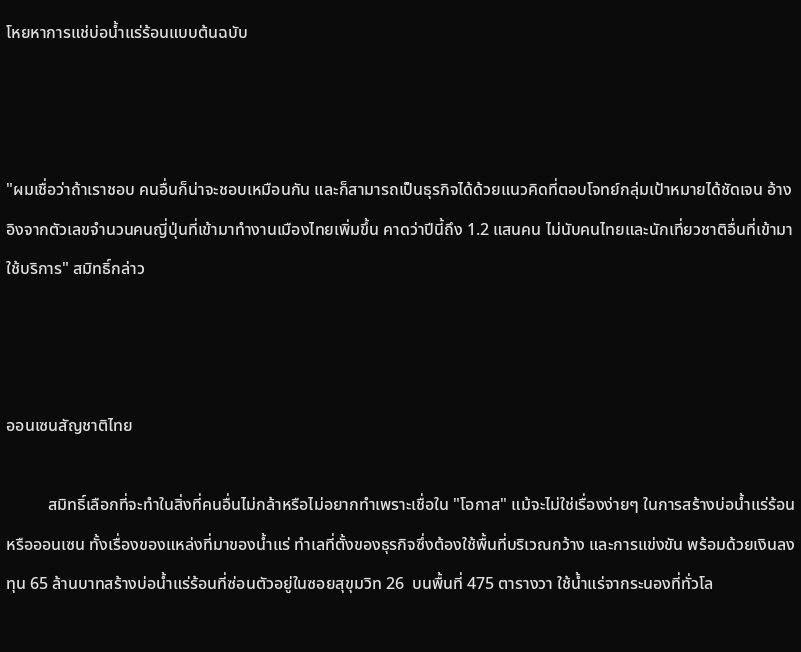โหยหาการแช่บ่อน้ำแร่ร้อนแบบต้นฉบับ



"ผมเชื่อว่าถ้าเราชอบ คนอื่นก็น่าจะชอบเหมือนกัน และก็สามารถเป็นธุรกิจได้ด้วยแนวคิดที่ตอบโจทย์กลุ่มเป้าหมายได้ชัดเจน อ้างอิงจากตัวเลขจำนวนคนญี่ปุ่นที่เข้ามาทำงานเมืองไทยเพิ่มขึ้น คาดว่าปีนี้ถึง 1.2 แสนคน ไม่นับคนไทยและนักเที่ยวชาติอื่นที่เข้ามาใช้บริการ" สมิทธิ์กล่าว



ออนเซนสัญชาติไทย

          สมิทธิ์เลือกที่จะทำในสิ่งที่คนอื่นไม่กล้าหรือไม่อยากทำเพราะเชื่อใน "โอกาส" แม้จะไม่ใช่เรื่องง่ายๆ ในการสร้างบ่อน้ำแร่ร้อน หรือออนเซน ทั้งเรื่องของแหล่งที่มาของน้ำแร่ ทำเลที่ตั้งของธุรกิจซึ่งต้องใช้พื้นที่บริเวณกว้าง และการแข่งขัน พร้อมด้วยเงินลงทุน 65 ล้านบาทสร้างบ่อน้ำแร่ร้อนที่ซ่อนตัวอยู่ในซอยสุขุมวิท 26  บนพื้นที่ 475 ตารางวา ใช้น้ำแร่จากระนองที่ทั่วโล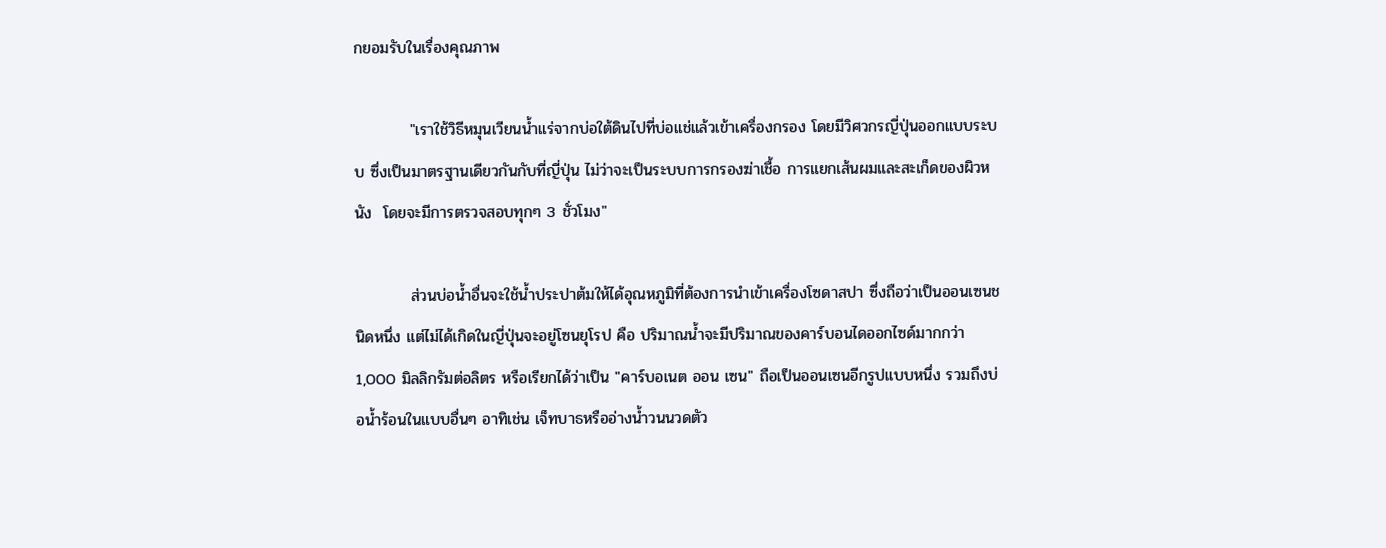กยอมรับในเรื่องคุณภาพ

          "เราใช้วิธีหมุนเวียนน้ำแร่จากบ่อใต้ดินไปที่บ่อแช่แล้วเข้าเครื่องกรอง โดยมีวิศวกรญี่ปุ่นออกแบบระบบ ซึ่งเป็นมาตรฐานเดียวกันกับที่ญี่ปุ่น ไม่ว่าจะเป็นระบบการกรองฆ่าเชื้อ การแยกเส้นผมและสะเก็ดของผิวหนัง  โดยจะมีการตรวจสอบทุกๆ 3 ชั่วโมง"

          ส่วนบ่อน้ำอื่นจะใช้น้ำประปาต้มให้ได้อุณหภูมิที่ต้องการนำเข้าเครื่องโซดาสปา ซึ่งถือว่าเป็นออนเซนชนิดหนึ่ง แต่ไม่ได้เกิดในญี่ปุ่นจะอยู่โซนยุโรป คือ ปริมาณน้ำจะมีปริมาณของคาร์บอนไดออกไซด์มากกว่า 1,000 มิลลิกรัมต่อลิตร หรือเรียกได้ว่าเป็น "คาร์บอเนต ออน เซน" ถือเป็นออนเซนอีกรูปแบบหนึ่ง รวมถึงบ่อน้ำร้อนในแบบอื่นๆ อาทิเช่น เจ็ทบาธหรืออ่างน้ำวนนวดตัว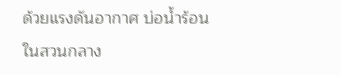ด้วยแรงดันอากาศ บ่อน้ำร้อนในสวนกลาง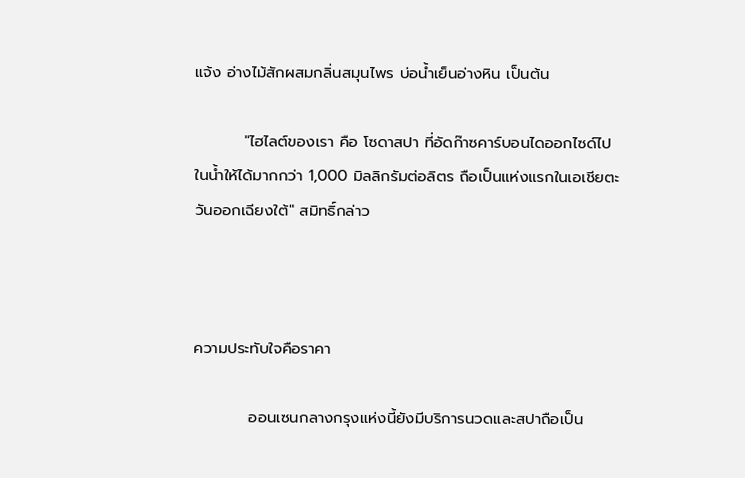แจ้ง อ่างไม้สักผสมกลิ่นสมุนไพร บ่อน้ำเย็นอ่างหิน เป็นต้น

         "ไฮไลต์ของเรา คือ โซดาสปา ที่อัดก๊าซคาร์บอนไดออกไซด์ไปในน้ำให้ได้มากกว่า 1,000 มิลลิกรัมต่อลิตร ถือเป็นแห่งแรกในเอเชียตะวันออกเฉียงใต้" สมิทธิ์กล่าว



ความประทับใจคือราคา

          ออนเซนกลางกรุงแห่งนี้ยังมีบริการนวดและสปาถือเป็น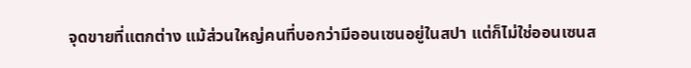จุดขายที่แตกต่าง แม้ส่วนใหญ่คนที่บอกว่ามีออนเซนอยู่ในสปา แต่ก็ไม่ใช่ออนเซนส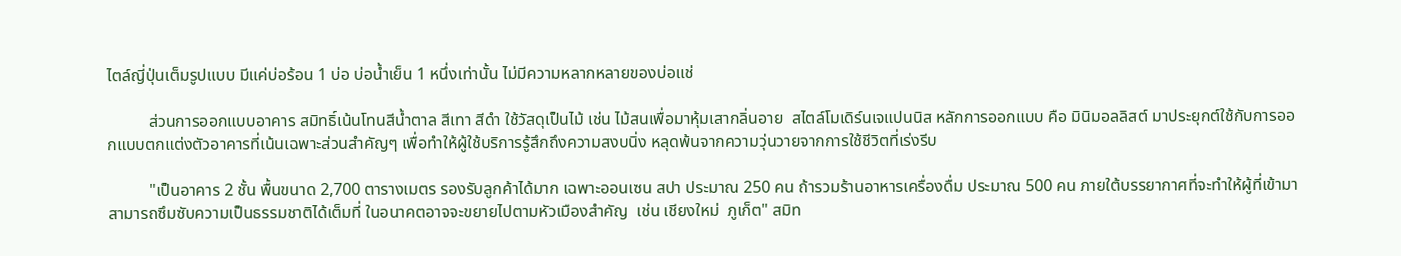ไตล์ญี่ปุ่นเต็มรูปแบบ มีแค่บ่อร้อน 1 บ่อ บ่อน้ำเย็น 1 หนึ่งเท่านั้น ไม่มีความหลากหลายของบ่อแช่

          ส่วนการออกแบบอาคาร สมิทธิ์เน้นโทนสีน้ำตาล สีเทา สีดำ ใช้วัสดุเป็นไม้ เช่น ไม้สนเพื่อมาหุ้มเสากลิ่นอาย  สไตล์โมเดิร์นเจแปนนิส หลักการออกแบบ คือ มินิมอลลิสต์ มาประยุกต์ใช้กับการออกแบบตกแต่งตัวอาคารที่เน้นเฉพาะส่วนสำคัญๆ เพื่อทำให้ผู้ใช้บริการรู้สึกถึงความสงบนิ่ง หลุดพ้นจากความวุ่นวายจากการใช้ชีวิตที่เร่งรีบ

          "เป็นอาคาร 2 ชั้น พื้นขนาด 2,700 ตารางเมตร รองรับลูกค้าได้มาก เฉพาะออนเซน สปา ประมาณ 250 คน ถ้ารวมร้านอาหารเครื่องดื่ม ประมาณ 500 คน ภายใต้บรรยากาศที่จะทำให้ผู้ที่เข้ามา สามารถซึมซับความเป็นธรรมชาติได้เต็มที่ ในอนาคตอาจจะขยายไปตามหัวเมืองสำคัญ  เช่น เชียงใหม่  ภูเก็ต" สมิท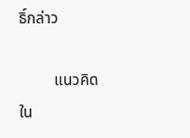ธิ์กล่าว

         แนวคิดใน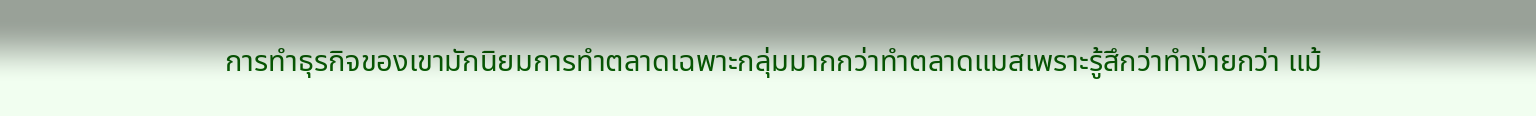การทำธุรกิจของเขามักนิยมการทำตลาดเฉพาะกลุ่มมากกว่าทำตลาดแมสเพราะรู้สึกว่าทำง่ายกว่า แม้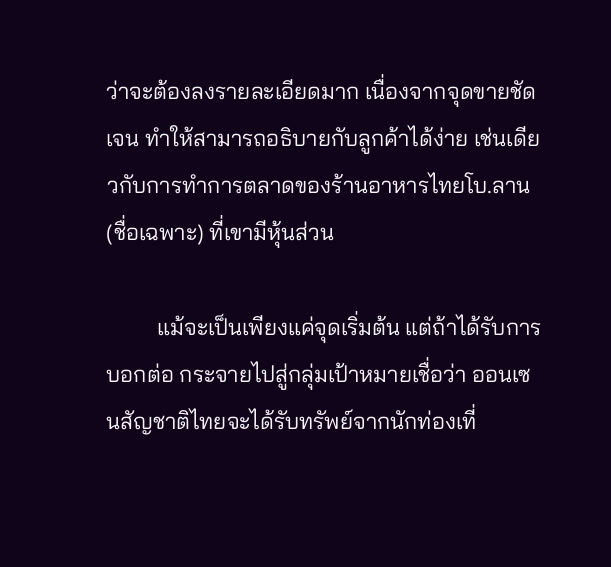ว่าจะต้องลงรายละเอียดมาก เนื่องจากจุดขายชัดเจน ทำให้สามารถอธิบายกับลูกค้าได้ง่าย เช่นเดียวกับการทำการตลาดของร้านอาหารไทยโบ.ลาน (ชื่อเฉพาะ) ที่เขามีหุ้นส่วน

         แม้จะเป็นเพียงแค่จุดเริ่มต้น แต่ถ้าได้รับการบอกต่อ กระจายไปสู่กลุ่มเป้าหมายเชื่อว่า ออนเซนสัญชาติไทยจะได้รับทรัพย์จากนักท่องเที่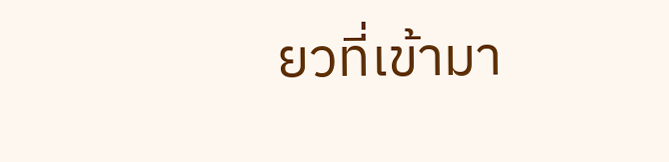ยวที่เข้ามา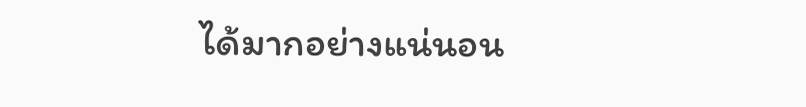ได้มากอย่างแน่นอน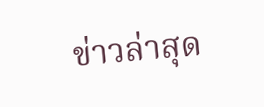ข่าวล่าสุด